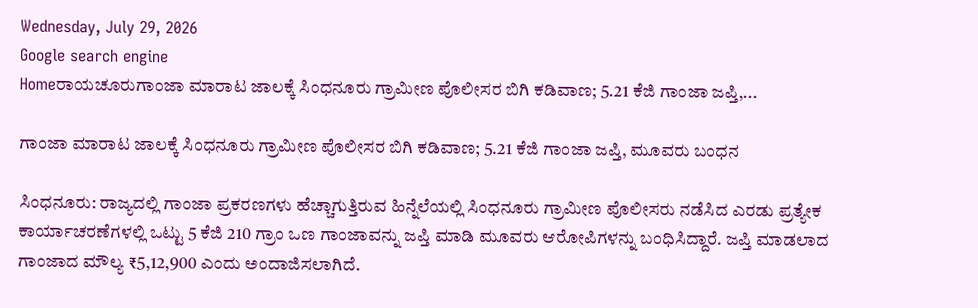Wednesday, July 29, 2026
Google search engine
Homeರಾಯಚೂರುಗಾಂಜಾ ಮಾರಾಟ ಜಾಲಕ್ಕೆ ಸಿಂಧನೂರು ಗ್ರಾಮೀಣ ಪೊಲೀಸರ ಬಿಗಿ ಕಡಿವಾಣ; 5.21 ಕೆಜಿ ಗಾಂಜಾ ಜಪ್ತಿ,...

ಗಾಂಜಾ ಮಾರಾಟ ಜಾಲಕ್ಕೆ ಸಿಂಧನೂರು ಗ್ರಾಮೀಣ ಪೊಲೀಸರ ಬಿಗಿ ಕಡಿವಾಣ; 5.21 ಕೆಜಿ ಗಾಂಜಾ ಜಪ್ತಿ, ಮೂವರು ಬಂಧನ

ಸಿಂಧನೂರು: ರಾಜ್ಯದಲ್ಲಿ ಗಾಂಜಾ ಪ್ರಕರಣಗಳು ಹೆಚ್ಚಾಗುತ್ತಿರುವ ಹಿನ್ನೆಲೆಯಲ್ಲಿ ಸಿಂಧನೂರು ಗ್ರಾಮೀಣ ಪೊಲೀಸರು ನಡೆಸಿದ ಎರಡು ಪ್ರತ್ಯೇಕ ಕಾರ್ಯಾಚರಣೆಗಳಲ್ಲಿ ಒಟ್ಟು 5 ಕೆಜಿ 210 ಗ್ರಾಂ ಒಣ ಗಾಂಜಾವನ್ನು ಜಪ್ತಿ ಮಾಡಿ ಮೂವರು ಆರೋಪಿಗಳನ್ನು ಬಂಧಿಸಿದ್ದಾರೆ. ಜಪ್ತಿ ಮಾಡಲಾದ ಗಾಂಜಾದ ಮೌಲ್ಯ ₹5,12,900 ಎಂದು ಅಂದಾಜಿಸಲಾಗಿದೆ.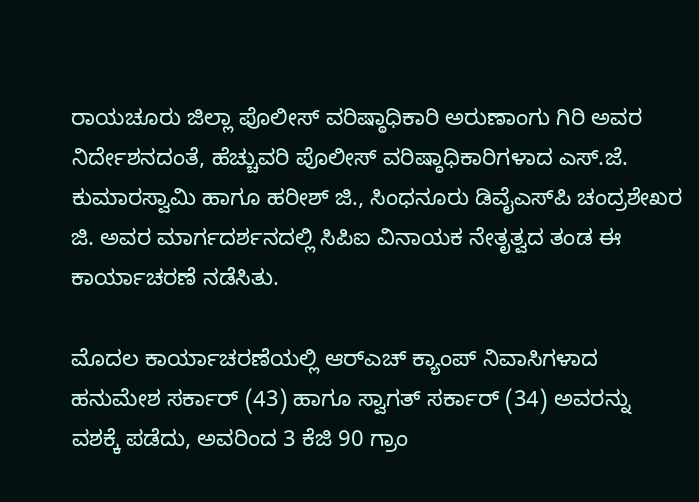ರಾಯಚೂರು ಜಿಲ್ಲಾ ಪೊಲೀಸ್ ವರಿಷ್ಠಾಧಿಕಾರಿ ಅರುಣಾಂಗು ಗಿರಿ ಅವರ ನಿರ್ದೇಶನದಂತೆ, ಹೆಚ್ಚುವರಿ ಪೊಲೀಸ್ ವರಿಷ್ಠಾಧಿಕಾರಿಗಳಾದ ಎಸ್.ಜೆ. ಕುಮಾರಸ್ವಾಮಿ ಹಾಗೂ ಹರೀಶ್ ಜಿ., ಸಿಂಧನೂರು ಡಿವೈಎಸ್‌ಪಿ ಚಂದ್ರಶೇಖರ ಜಿ. ಅವರ ಮಾರ್ಗದರ್ಶನದಲ್ಲಿ ಸಿಪಿಐ ವಿನಾಯಕ ನೇತೃತ್ವದ ತಂಡ ಈ ಕಾರ್ಯಾಚರಣೆ ನಡೆಸಿತು.

ಮೊದಲ ಕಾರ್ಯಾಚರಣೆಯಲ್ಲಿ ಆರ್‌ಎಚ್ ಕ್ಯಾಂಪ್ ನಿವಾಸಿಗಳಾದ ಹನುಮೇಶ ಸರ್ಕಾರ್ (43) ಹಾಗೂ ಸ್ವಾಗತ್ ಸರ್ಕಾರ್ (34) ಅವರನ್ನು ವಶಕ್ಕೆ ಪಡೆದು, ಅವರಿಂದ 3 ಕೆಜಿ 90 ಗ್ರಾಂ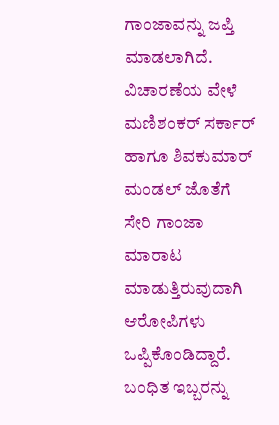ಗಾಂಜಾವನ್ನು ಜಪ್ತಿ ಮಾಡಲಾಗಿದೆ. ವಿಚಾರಣೆಯ ವೇಳೆ ಮಣಿಶಂಕರ್ ಸರ್ಕಾರ್ ಹಾಗೂ ಶಿವಕುಮಾರ್ ಮಂಡಲ್ ಜೊತೆಗೆ ಸೇರಿ ಗಾಂಜಾ ಮಾರಾಟ ಮಾಡುತ್ತಿರುವುದಾಗಿ ಆರೋಪಿಗಳು ಒಪ್ಪಿಕೊಂಡಿದ್ದಾರೆ. ಬಂಧಿತ ಇಬ್ಬರನ್ನು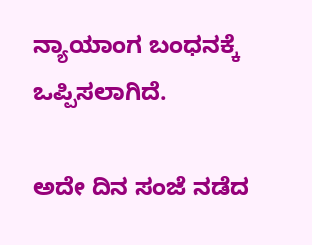ನ್ಯಾಯಾಂಗ ಬಂಧನಕ್ಕೆ ಒಪ್ಪಿಸಲಾಗಿದೆ.

ಅದೇ ದಿನ ಸಂಜೆ ನಡೆದ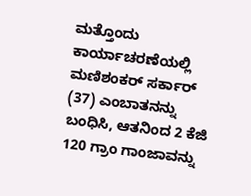ಮತ್ತೊಂದು ಕಾರ್ಯಾಚರಣೆಯಲ್ಲಿ ಮಣಿಶಂಕರ್ ಸರ್ಕಾರ್ (37) ಎಂಬಾತನನ್ನು ಬಂಧಿಸಿ, ಆತನಿಂದ 2 ಕೆಜಿ 120 ಗ್ರಾಂ ಗಾಂಜಾವನ್ನು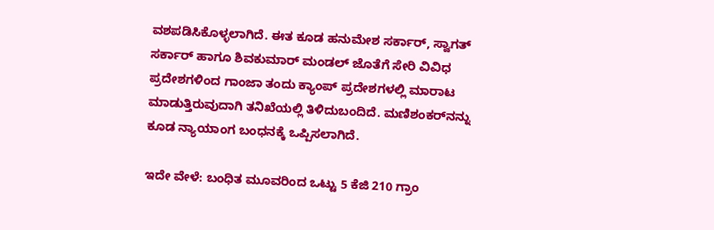ವಶಪಡಿಸಿಕೊಳ್ಳಲಾಗಿದೆ. ಈತ ಕೂಡ ಹನುಮೇಶ ಸರ್ಕಾರ್, ಸ್ವಾಗತ್ ಸರ್ಕಾರ್ ಹಾಗೂ ಶಿವಕುಮಾರ್ ಮಂಡಲ್ ಜೊತೆಗೆ ಸೇರಿ ವಿವಿಧ ಪ್ರದೇಶಗಳಿಂದ ಗಾಂಜಾ ತಂದು ಕ್ಯಾಂಪ್ ಪ್ರದೇಶಗಳಲ್ಲಿ ಮಾರಾಟ ಮಾಡುತ್ತಿರುವುದಾಗಿ ತನಿಖೆಯಲ್ಲಿ ತಿಳಿದುಬಂದಿದೆ. ಮಣಿಶಂಕರ್‌ನನ್ನು ಕೂಡ ನ್ಯಾಯಾಂಗ ಬಂಧನಕ್ಕೆ ಒಪ್ಪಿಸಲಾಗಿದೆ.

ಇದೇ ವೇಳೆ: ಬಂಧಿತ ಮೂವರಿಂದ ಒಟ್ಟು 5 ಕೆಜಿ 210 ಗ್ರಾಂ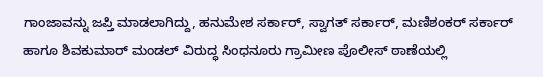ಗಾಂಜಾವನ್ನು ಜಪ್ತಿ ಮಾಡಲಾಗಿದ್ದು, ಹನುಮೇಶ ಸರ್ಕಾರ್, ಸ್ವಾಗತ್ ಸರ್ಕಾರ್, ಮಣಿಶಂಕರ್ ಸರ್ಕಾರ್ ಹಾಗೂ ಶಿವಕುಮಾರ್ ಮಂಡಲ್ ವಿರುದ್ಧ ಸಿಂಧನೂರು ಗ್ರಾಮೀಣ ಪೊಲೀಸ್ ಠಾಣೆಯಲ್ಲಿ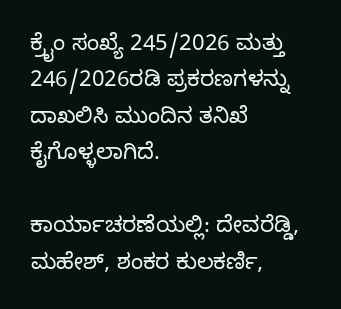ಕ್ರೈಂ ಸಂಖ್ಯೆ 245/2026 ಮತ್ತು 246/2026ರಡಿ ಪ್ರಕರಣಗಳನ್ನು ದಾಖಲಿಸಿ ಮುಂದಿನ ತನಿಖೆ ಕೈಗೊಳ್ಳಲಾಗಿದೆ.

ಕಾರ್ಯಾಚರಣೆಯಲ್ಲಿ: ದೇವರೆಡ್ಡಿ, ಮಹೇಶ್, ಶಂಕರ ಕುಲಕರ್ಣಿ,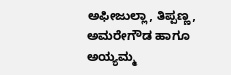ಅಫೀಜುಲ್ಲಾ, ತಿಪ್ಪಣ್ಣ, ಅಮರೇಗೌಡ ಹಾಗೂ ಅಯ್ಯಮ್ಮ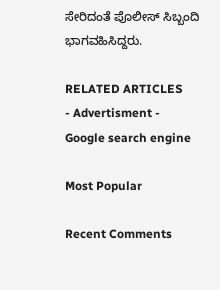ಸೇರಿದಂತೆ ಪೊಲೀಸ್ ಸಿಬ್ಬಂದಿ ಭಾಗವಹಿಸಿದ್ದರು.

RELATED ARTICLES
- Advertisment -
Google search engine

Most Popular

Recent Comments